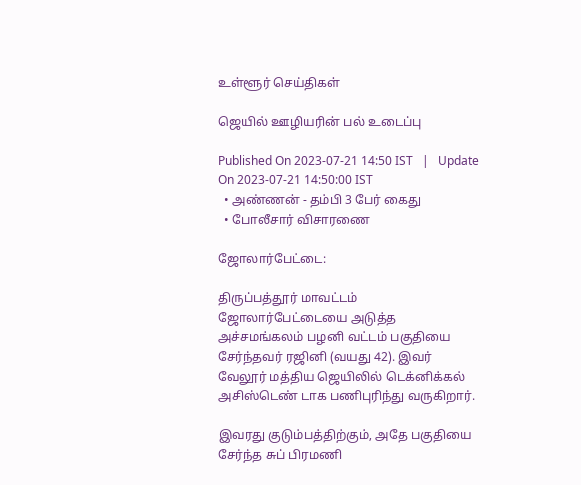உள்ளூர் செய்திகள்

ஜெயில் ஊழியரின் பல் உடைப்பு

Published On 2023-07-21 14:50 IST   |   Update On 2023-07-21 14:50:00 IST
  • அண்ணன் - தம்பி 3 பேர் கைது
  • போலீசார் விசாரணை

ஜோலார்பேட்டை:

திருப்பத்தூர் மாவட்டம் ஜோலார்பேட்டையை அடுத்த அச்சமங்கலம் பழனி வட்டம் பகுதியை சேர்ந்தவர் ரஜினி (வயது 42). இவர் வேலூர் மத்திய ஜெயிலில் டெக்னிக்கல் அசிஸ்டெண் டாக பணிபுரிந்து வருகிறார்.

இவரது குடும்பத்திற்கும், அதே பகுதியை சேர்ந்த சுப் பிரமணி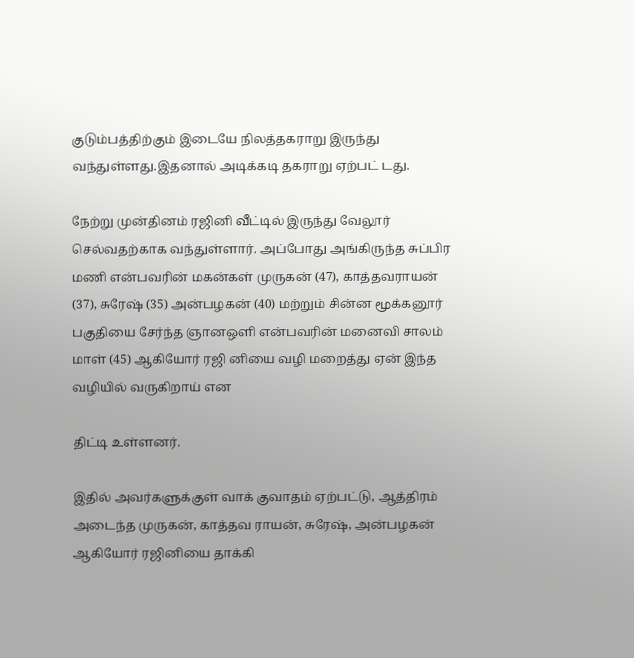குடும்பத்திற்கும் இடையே நிலத்தகராறு இருந்து வந்துள்ளது.இதனால் அடிக்கடி தகராறு ஏற்பட் டது.

நேற்று முன்தினம் ரஜினி வீட்டில் இருந்து வேலூர் செல்வதற்காக வந்துள்ளார். அப்போது அங்கிருந்த சுப்பிர மணி என்பவரின் மகன்கள் முருகன் (47), காத்தவராயன் (37), சுரேஷ் (35) அன்பழகன் (40) மற்றும் சின்ன மூக்கனூர் பகுதியை சேர்ந்த ஞானஒளி என்பவரின் மனைவி சாலம் மாள் (45) ஆகியோர் ரஜி னியை வழி மறைத்து ஏன் இந்த வழியில் வருகிறாய் என

திட்டி உள்ளனர்.

இதில் அவர்களுக்குள் வாக் குவாதம் ஏற்பட்டு, ஆத்திரம் அடைந்த முருகன், காத்தவ ராயன், சுரேஷ், அன்பழகன் ஆகியோர் ரஜினியை தாக்கி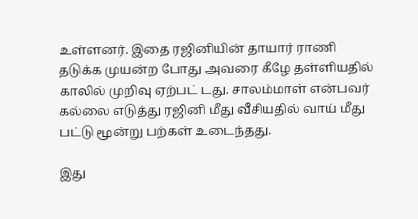உள்ளனர். இதை ரஜினியின் தாயார் ராணி தடுக்க முயன்ற போது அவரை கீழே தள்ளியதில் காலில் முறிவு ஏற்பட் டது. சாலம்மாள் என்பவர் கல்லை எடுத்து ரஜினி மீது வீசியதில் வாய் மீது பட்டு மூன்று பற்கள் உடைந்தது.

இது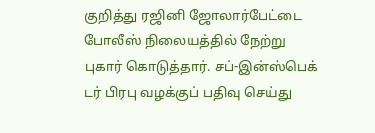குறித்து ரஜினி ஜோலார்பேட்டை போலீஸ் நிலையத்தில் நேற்று புகார் கொடுத்தார். சப்-இன்ஸ்பெக் டர் பிரபு வழக்குப் பதிவு செய்து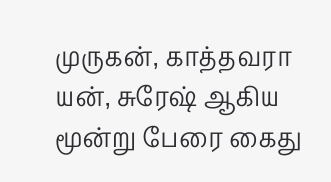முருகன், காத்தவரா யன், சுரேஷ் ஆகிய மூன்று பேரை கைது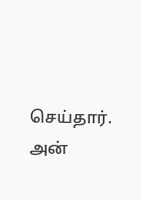செய்தார். அன்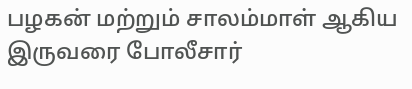பழகன் மற்றும் சாலம்மாள் ஆகிய இருவரை போலீசார்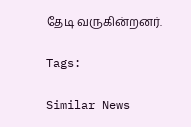தேடி வருகின்றனர்.

Tags:

Similar News